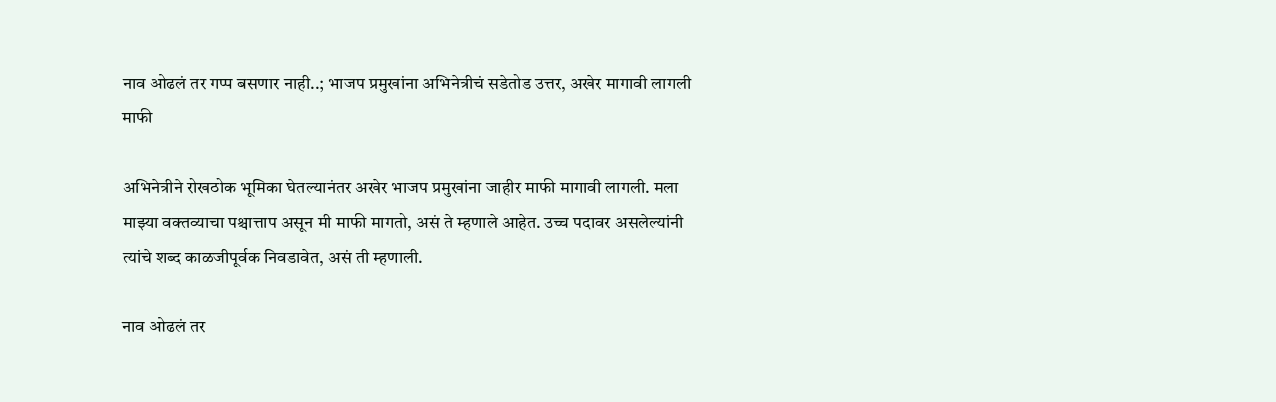नाव ओढलं तर गप्प बसणार नाही..; भाजप प्रमुखांना अभिनेत्रीचं सडेतोड उत्तर, अखेर मागावी लागली माफी

अभिनेत्रीने रोखठोक भूमिका घेतल्यानंतर अखेर भाजप प्रमुखांना जाहीर माफी मागावी लागली. मला माझ्या वक्तव्याचा पश्चात्ताप असून मी माफी मागतो, असं ते म्हणाले आहेत. उच्च पदावर असलेल्यांनी त्यांचे शब्द काळजीपूर्वक निवडावेत, असं ती म्हणाली.

नाव ओढलं तर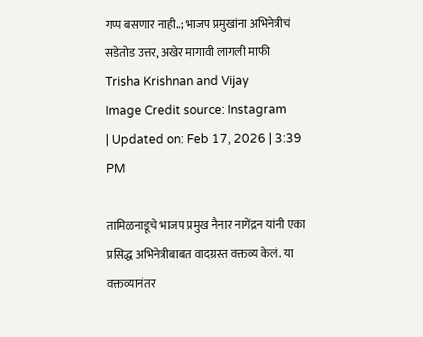गप्प बसणार नाही..; भाजप प्रमुखांना अभिनेत्रीचं सडेतोड उत्तर, अखेर मागावी लागली माफी
Trisha Krishnan and Vijay
Image Credit source: Instagram
| Updated on: Feb 17, 2026 | 3:39 PM

तामिळनाडूचे भाजप प्रमुख नैनार नागेंद्रन यांनी एका प्रसिद्ध अभिनेत्रीबाबत वादग्रस्त वक्तव्य केलं. या वक्तव्यानंतर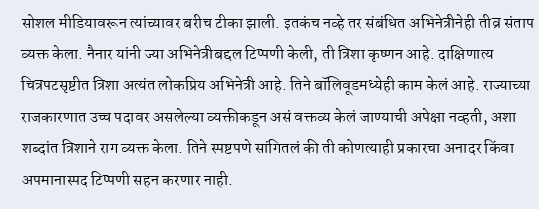सोशल मीडियावरून त्यांच्यावर बरीच टीका झाली. इतकंच नव्हे तर संबंधित अभिनेत्रीनेही तीव्र संताप व्यक्त केला. नैनार यांनी ज्या अभिनेत्रीबद्दल टिप्पणी केली, ती त्रिशा कृष्णन आहे. दाक्षिणात्य चित्रपटसृष्टीत त्रिशा अत्यंत लोकप्रिय अभिनेत्री आहे. तिने बॉलिवूडमध्येही काम केलं आहे. राज्याच्या राजकारणात उच्च पदावर असलेल्या व्यक्तीकडून असं वक्तव्य केलं जाण्याची अपेक्षा नव्हती, अशा शब्दांत त्रिशाने राग व्यक्त केला. तिने स्पष्टपणे सांगितलं की ती कोणत्याही प्रकारचा अनादर किंवा अपमानास्पद टिप्पणी सहन करणार नाही.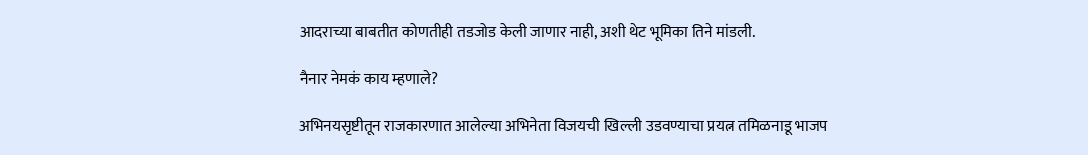आदराच्या बाबतीत कोणतीही तडजोड केली जाणार नाही, अशी थेट भूमिका तिने मांडली.

नैनार नेमकं काय म्हणाले?

अभिनयसृष्टीतून राजकारणात आलेल्या अभिनेता विजयची खिल्ली उडवण्याचा प्रयत्न तमिळनाडू भाजप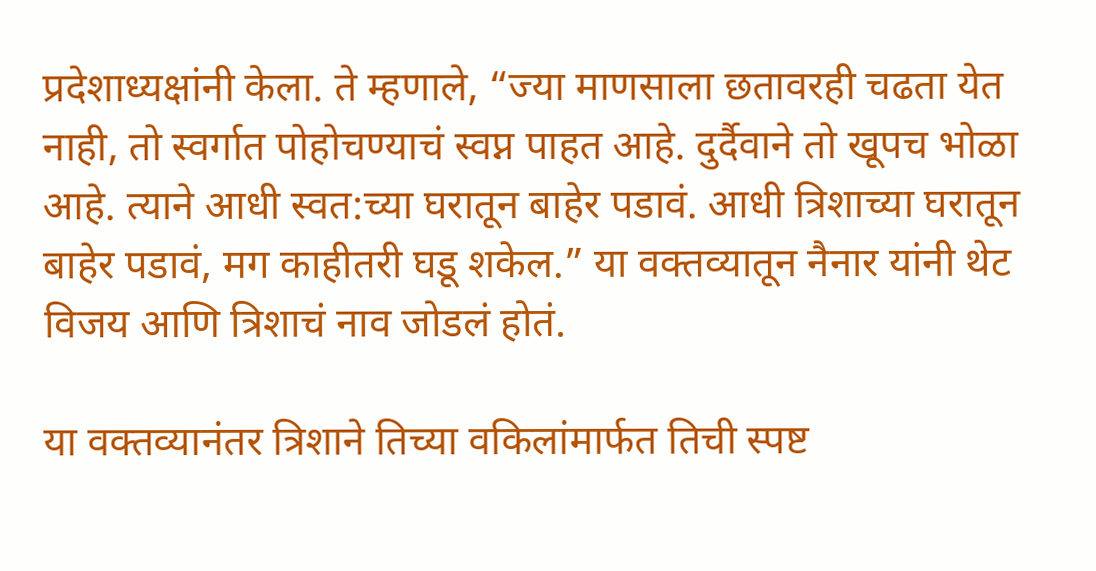प्रदेशाध्यक्षांनी केला. ते म्हणाले, “ज्या माणसाला छतावरही चढता येत नाही, तो स्वर्गात पोहोचण्याचं स्वप्न पाहत आहे. दुर्दैवाने तो खूपच भोळा आहे. त्याने आधी स्वत:च्या घरातून बाहेर पडावं. आधी त्रिशाच्या घरातून बाहेर पडावं, मग काहीतरी घडू शकेल.” या वक्तव्यातून नैनार यांनी थेट विजय आणि त्रिशाचं नाव जोडलं होतं.

या वक्तव्यानंतर त्रिशाने तिच्या वकिलांमार्फत तिची स्पष्ट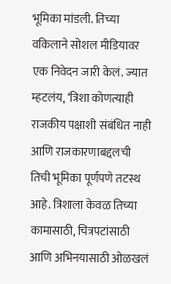भूमिका मांडली. तिच्या वकिलाने सोशल मीडियावर एक निवेदन जारी केलं. ज्यात म्हटलंय, ‘त्रिशा कोणत्याही राजकीय पक्षाशी संबंधित नाही आणि राजकारणाबद्दलची तिची भूमिका पूर्णपणे तटस्थ आहे. त्रिशाला केवळ तिच्या कामासाठी, चित्रपटांसाठी आणि अभिनयासाठी ओळखलं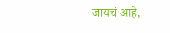जायचं आहे,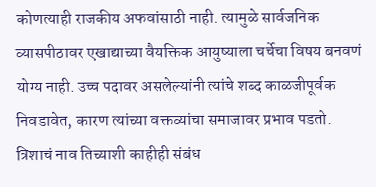कोणत्याही राजकीय अफवांसाठी नाही. त्यामुळे सार्वजनिक व्यासपीठावर एखाद्याच्या वैयक्तिक आयुष्याला चर्चेचा विषय बनवणं योग्य नाही. उच्च पदावर असलेल्यांनी त्यांचे शब्द काळजीपूर्वक निवडावेत, कारण त्यांच्या वक्तव्यांचा समाजावर प्रभाव पडतो. त्रिशाचं नाव तिच्याशी काहीही संबंध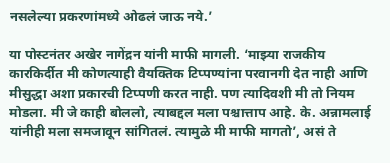नसलेल्या प्रकरणांमध्ये ओढलं जाऊ नये.’

या पोस्टनंतर अखेर नागेंद्रन यांनी माफी मागली. ‘माझ्या राजकीय कारकिर्दीत मी कोणत्याही वैयक्तिक टिप्पण्यांना परवानगी देत नाही आणि मीसुद्धा अशा प्रकारची टिप्पणी करत नाही. पण त्यादिवशी मी तो नियम मोडला. मी जे काही बोललो, त्याबद्दल मला पश्चात्ताप आहे. के. अन्नामलाई यांनीही मला समजावून सांगितलं. त्यामुळे मी माफी मागतो’, असं ते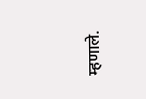म्हणाले.